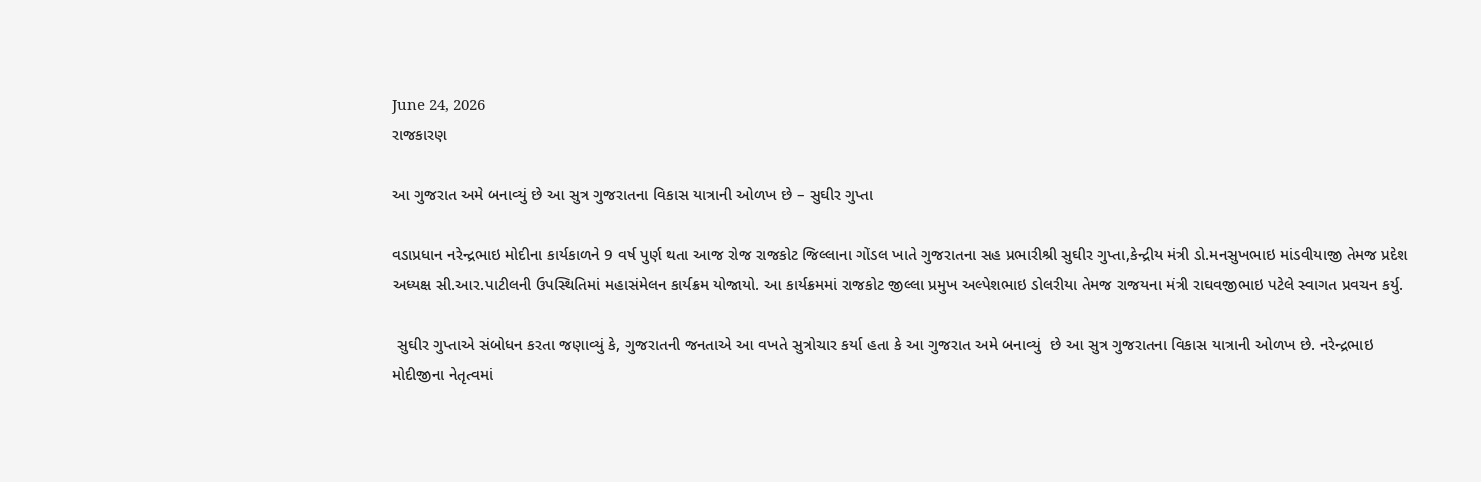June 24, 2026
રાજકારણ

આ ગુજરાત અમે બનાવ્યું છે આ સુત્ર ગુજરાતના વિકાસ યાત્રાની ઓળખ છે – સુઘીર ગુપ્તા

વડાપ્રધાન નરેન્દ્રભાઇ મોદીના કાર્યકાળને 9 વર્ષ પુર્ણ થતા આજ રોજ રાજકોટ જિલ્લાના ગોંડલ ખાતે ગુજરાતના સહ પ્રભારીશ્રી સુઘીર ગુપ્તા,કેન્દ્રીય મંત્રી ડો.મનસુખભાઇ માંડવીયાજી તેમજ પ્રદેશ અધ્યક્ષ સી.આર.પાટીલની ઉપસ્થિતિમાં મહાસંમેલન કાર્યક્રમ યોજાયો. આ કાર્યક્રમમાં રાજકોટ જીલ્લા પ્રમુખ અલ્પેશભાઇ ડોલરીયા તેમજ રાજયના મંત્રી રાઘવજીભાઇ પટેલે સ્વાગત પ્રવચન કર્યુ.

 સુઘીર ગુપ્તાએ સંબોધન કરતા જણાવ્યું કે, ગુજરાતની જનતાએ આ વખતે સુત્રોચાર કર્યા હતા કે આ ગુજરાત અમે બનાવ્યું  છે આ સુત્ર ગુજરાતના વિકાસ યાત્રાની ઓળખ છે. નરેન્દ્રભાઇ મોદીજીના નેતૃત્વમાં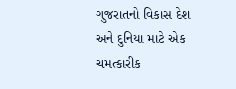ગુજરાતનો વિકાસ દેશ અને દુનિયા માટે એક ચમત્કારીક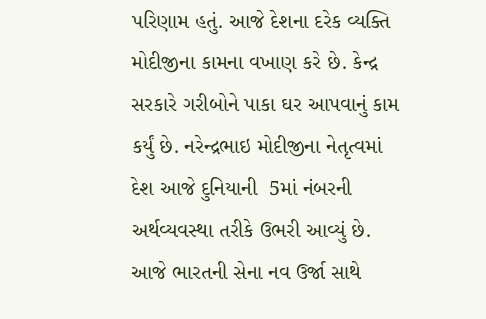પરિણામ હતું. આજે દેશના દરેક વ્યક્તિ મોદીજીના કામના વખાણ કરે છે. કેન્દ્ર સરકારે ગરીબોને પાકા ઘર આપવાનું કામ કર્યું છે. નરેન્દ્રભાઇ મોદીજીના નેતૃત્વમાં દેશ આજે દુનિયાની  5માં નંબરની અર્થવ્યવસ્થા તરીકે ઉભરી આવ્યું છે. આજે ભારતની સેના નવ ઉર્જા સાથે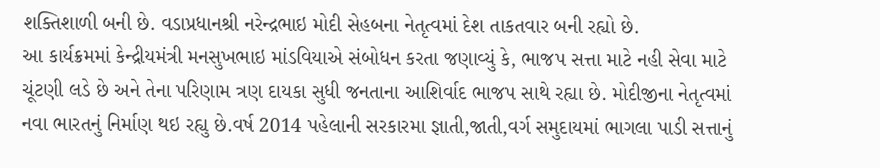શક્તિશાળી બની છે. વડાપ્રધાનશ્રી નરેન્દ્રભાઇ મોદી સેહબના નેતૃત્વમાં દેશ તાકતવાર બની રહ્યો છે.
આ કાર્યક્રમમાં કેન્દ્રીયમંત્રી મનસુખભાઇ માંડવિયાએ સંબોધન કરતા જણાવ્યું કે, ભાજપ સત્તા માટે નહી સેવા માટે ચૂંટણી લડે છે અને તેના પરિણામ ત્રણ દાયકા સુધી જનતાના આશિર્વાદ ભાજપ સાથે રહ્યા છે. મોદીજીના નેતૃત્વમાં નવા ભારતનું નિર્માણ થઇ રહ્યુ છે.વર્ષ 2014 પહેલાની સરકારમા જ્ઞાતી,જાતી,વર્ગ સમુદાયમાં ભાગલા પાડી સત્તાનું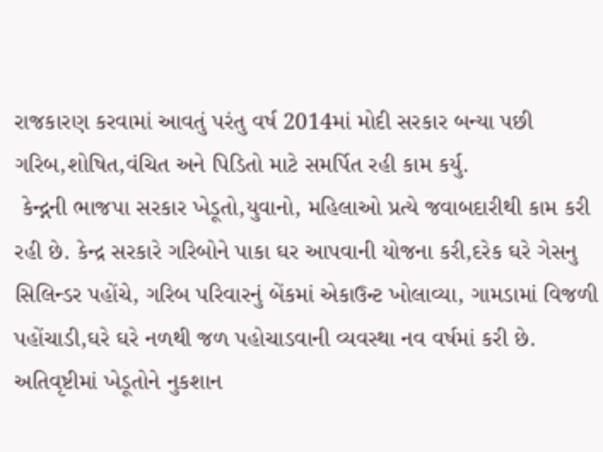રાજકારણ કરવામાં આવતું પરંતુ વર્ષ 2014માં મોદી સરકાર બન્યા પછી ગરિબ,શોષિત,વંચિત અને પિડિતો માટે સમર્પિત રહી કામ કર્યુ.
 કેન્દ્નની ભાજપા સરકાર ખેડૂતો,યુવાનો, મહિલાઓ પ્રત્યે જવાબદારીથી કામ કરી રહી છે. કેન્દ્ર સરકારે ગરિબોને પાકા ઘર આપવાની યોજના કરી,દરેક ઘરે ગેસનુ સિલિન્ડર પહોંચે, ગરિબ પરિવારનું બેંકમાં એકાઉન્ટ ખોલાવ્યા, ગામડામાં વિજળી પહોંચાડી,ઘરે ઘરે નળથી જળ પહોચાડવાની વ્યવસ્થા નવ વર્ષમાં કરી છે. અતિવૃષ્ટીમાં ખેડૂતોને નુકશાન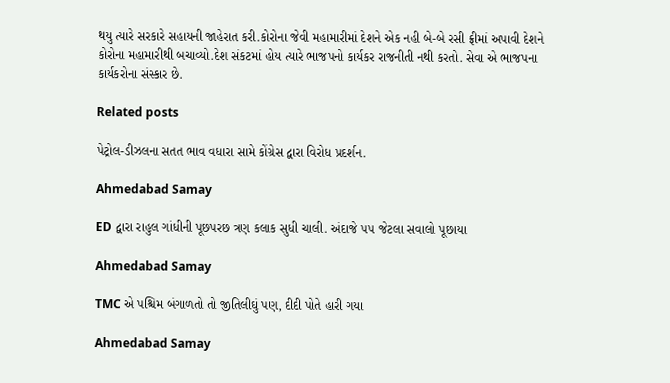થયુ ત્યારે સરકારે સહાયની જાહેરાત કરી.કોરોના જેવી મહામારીમાં દેશને એક નહી બે-બે રસી ફ્રીમાં અપાવી દેશને કોરોના મહામારીથી બચાવ્યો.દેશ સંકટમાં હોય ત્યારે ભાજપનો કાર્યકર રાજનીતી નથી કરતો. સેવા એ ભાજપના કાર્યકરોના સંસ્કાર છે.

Related posts

પેટ્રોલ-ડીઝલના સતત ભાવ વધારા સામે કોંગ્રેસ દ્વારા વિરોધ પ્રદર્શન.

Ahmedabad Samay

ED દ્વારા રાહુલ ગાંધીની પૂછપરછ ત્રણ કલાક સુધી ચાલી. અંદાજે ૫૫ જેટલા સવાલો પૂછાયા

Ahmedabad Samay

TMC એ પશ્ચિમ બંગાળતો તો જીતિલીઘું પણ, દીદી પોતે હારી ગયા

Ahmedabad Samay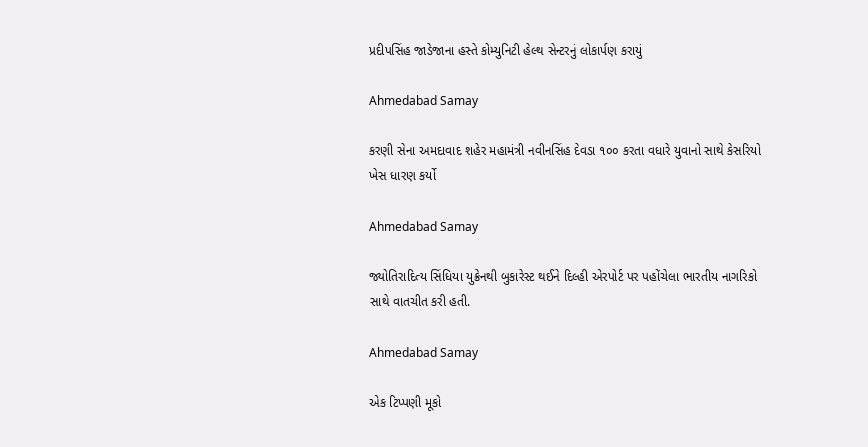પ્રદીપસિંહ જાડેજાના હસ્તે કોમ્યુનિટી હેલ્થ સેન્ટરનું લોકાર્પણ કરાયું

Ahmedabad Samay

કરણી સેના અમદાવાદ શહેર મહામંત્રી નવીનસિંહ દેવડા ૧૦૦ કરતા વધારે યુવાનો સાથે કેસરિયો ખેસ ધારણ કર્યો

Ahmedabad Samay

જ્યોતિરાદિત્ય સિંધિયા યુક્રેનથી બુકારેસ્ટ થઈને દિલ્હી એરપોર્ટ પર પહોંચેલા ભારતીય નાગરિકો સાથે વાતચીત કરી હતી.

Ahmedabad Samay

એક ટિપ્પણી મૂકો